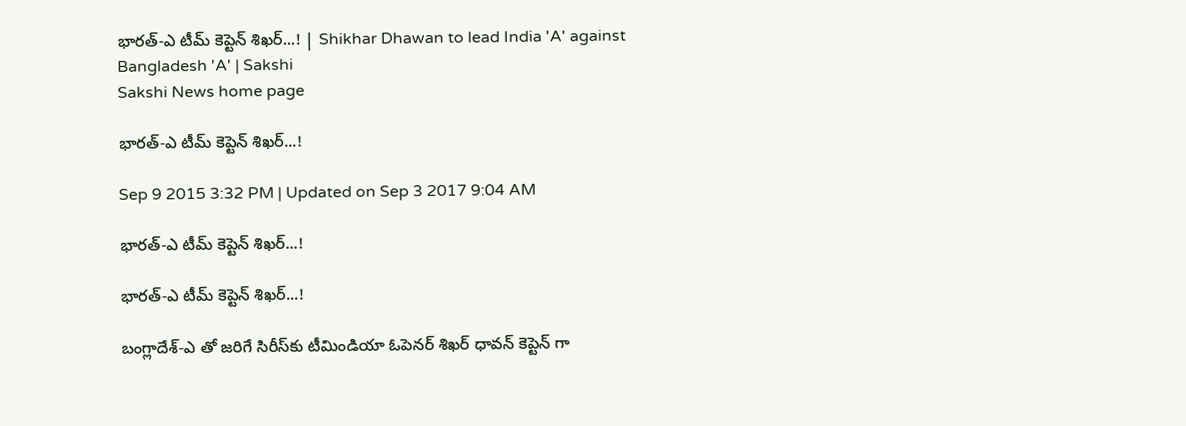భారత్‌-ఎ టీమ్ కెప్టెన్ శిఖర్...! | Shikhar Dhawan to lead India 'A' against Bangladesh 'A' | Sakshi
Sakshi News home page

భారత్‌-ఎ టీమ్ కెప్టెన్ శిఖర్...!

Sep 9 2015 3:32 PM | Updated on Sep 3 2017 9:04 AM

భారత్‌-ఎ టీమ్ కెప్టెన్ శిఖర్...!

భారత్‌-ఎ టీమ్ కెప్టెన్ శిఖర్...!

బంగ్లాదేశ్‌-ఎ తో జరిగే సిరీస్‌కు టీమిండియా ఓపెనర్ శిఖర్ ధావన్ కెప్టెన్ గా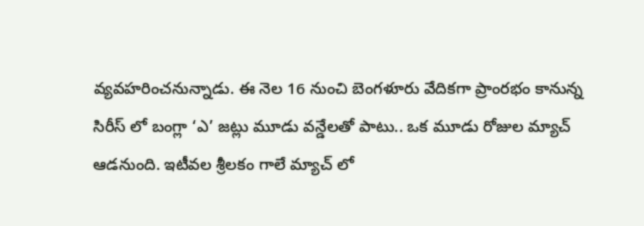వ్యవహరించనున్నాడు. ఈ నెల 16 నుంచి బెంగళూరు వేదికగా ప్రాంరభం కానున్న సిరీస్ లో బంగ్లా ‘ఎ’ జట్లు మూడు వన్డేలతో పాటు.. ఒక మూడు రోజుల మ్యాచ్‌ ఆడనుంది. ఇటీవల శ్రీలకం గాలే మ్యాచ్ లో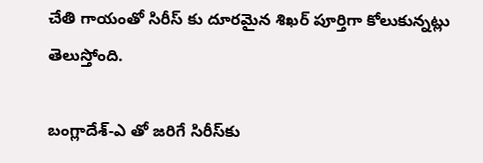చేతి గాయంతో సిరీస్ కు దూరమైన శిఖర్ పూర్తిగా కోలుకున్నట్లు తెలుస్తోంది.

బంగ్లాదేశ్‌-ఎ తో జరిగే సిరీస్‌కు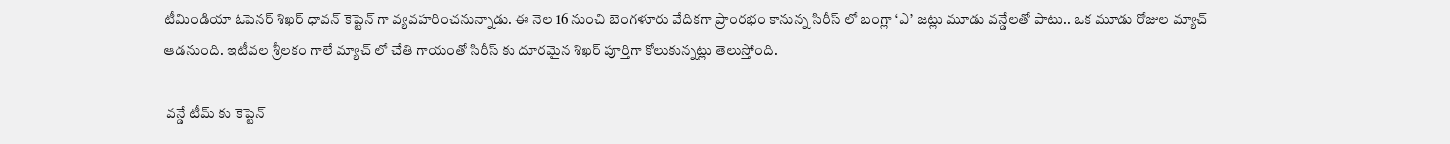టీమిండియా ఓపెనర్ శిఖర్ ధావన్ కెప్టెన్ గా వ్యవహరించనున్నాడు. ఈ నెల 16 నుంచి బెంగళూరు వేదికగా ప్రాంరభం కానున్న సిరీస్ లో బంగ్లా ‘ఎ’ జట్లు మూడు వన్డేలతో పాటు.. ఒక మూడు రోజుల మ్యాచ్‌ ఆడనుంది. ఇటీవల శ్రీలకం గాలే మ్యాచ్ లో చేతి గాయంతో సిరీస్ కు దూరమైన శిఖర్ పూర్తిగా కోలుకున్నట్లు తెలుస్తోంది.

 వన్డే టీమ్ కు కెప్టెన్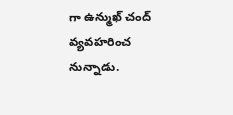గా ఉన్ముఖ్ చంద్ వ్యవహరించ నున్నాడు.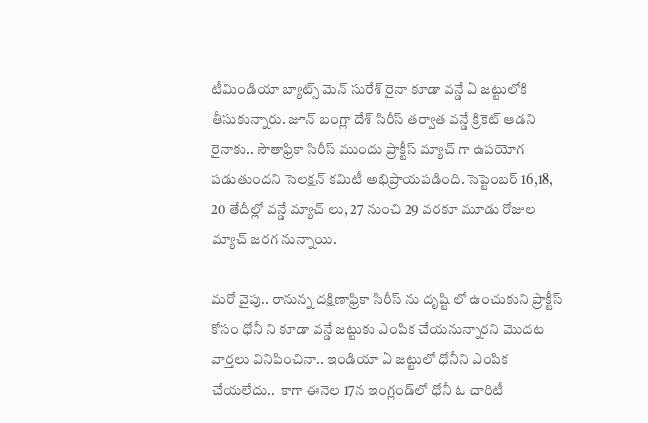టీమిండియా బ్యాట్స్ మెన్ సురేశ్ రైనా కూడా వన్డే ఏ జట్టులోకి తీసుకున్నారు. జూన్ బంగ్లా దేశ్ సిరీస్ తర్వాత వన్డే క్రికెట్ ఆడని రైనాకు.. సౌతాఫ్రికా సిరీస్ ముందు ప్రాక్టీస్ మ్యాచ్ గా ఉపయోగ పడుతుందని సెలక్షన్ కమిటీ అభిప్రాయపడింది. సెప్టెంబర్ 16,18, 20 తేదీల్లో వన్డే మ్యాచ్ లు, 27 నుంచి 29 వరకూ మూడు రోజుల మ్యాచ్ జరగ నున్నాయి.

మరో వైపు.. రానున్న దక్షిణాఫ్రికా సిరీస్ ను దృష్టి లో ఉంచుకుని ప్రాక్టీస్ కోసం ధోనీ ని కూడా వన్డే జట్టుకు ఎంపిక చేయనున్నారని మొదట వార్తలు వినిపించినా.. ఇండియా ఏ జట్టులో ధోనీని ఎంపిక చేయలేదు..  కాగా ఈనెల 17న ఇంగ్లండ్‌లో ధోనీ ఓ చారిటీ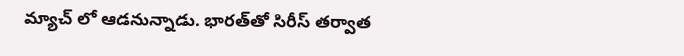మ్యాచ్‌ లో ఆడనున్నాడు. భారత్‌తో సిరీస్‌ తర్వాత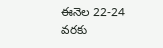ఈనెల 22-24 వరకు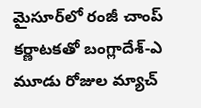మైసూర్‌లో రంజీ చాంప్‌ కర్ణాటకతో బంగ్లాదేశ్‌-ఎ మూడు రోజుల మ్యాచ్‌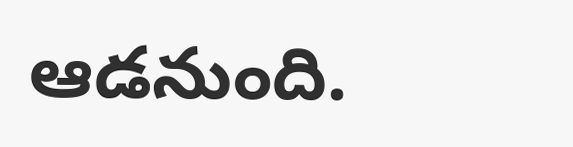ఆడనుంది.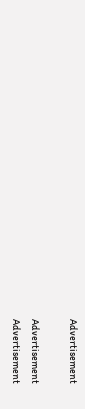Advertisement

Advertisement
Advertisement